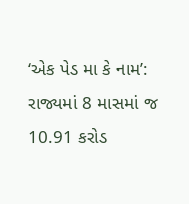‘એક પેડ મા કે નામ’: રાજ્યમાં 8 માસમાં જ 10.91 કરોડ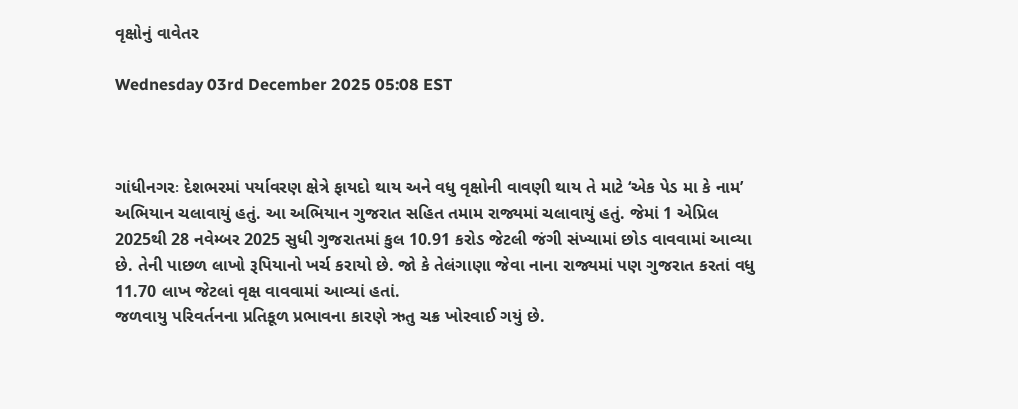વૃક્ષોનું વાવેતર

Wednesday 03rd December 2025 05:08 EST



ગાંધીનગરઃ દેશભરમાં પર્યાવરણ ક્ષેત્રે ફાયદો થાય અને વધુ વૃક્ષોની વાવણી થાય તે માટે ‘એક પેડ મા કે નામ’ અભિયાન ચલાવાયું હતું. આ અભિયાન ગુજરાત સહિત તમામ રાજ્યમાં ચલાવાયું હતું. જેમાં 1 એપ્રિલ 2025થી 28 નવેમ્બર 2025 સુધી ગુજરાતમાં કુલ 10.91 કરોડ જેટલી જંગી સંખ્યામાં છોડ વાવવામાં આવ્યા છે. તેની પાછળ લાખો રૂપિયાનો ખર્ચ કરાયો છે. જો કે તેલંગાણા જેવા નાના રાજ્યમાં પણ ગુજરાત કરતાં વધુ 11.70 લાખ જેટલાં વૃક્ષ વાવવામાં આવ્યાં હતાં.
જળવાયુ પરિવર્તનના પ્રતિકૂળ પ્રભાવના કારણે ઋતુ ચક્ર ખોરવાઈ ગયું છે.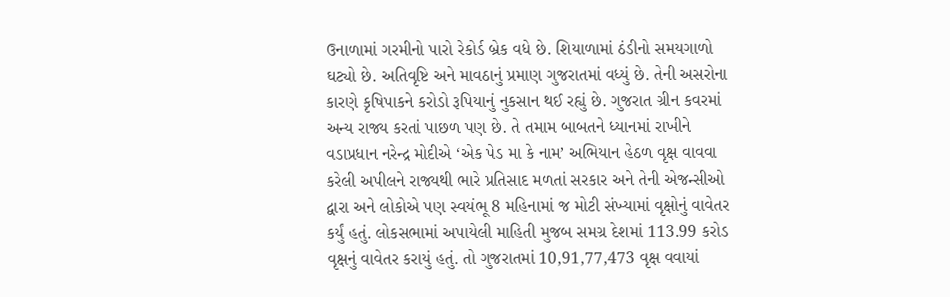ઉનાળામાં ગરમીનો પારો રેકોર્ડ બ્રેક વધે છે. શિયાળામાં ઠંડીનો સમયગાળો ઘટ્યો છે. અતિવૃષ્ટિ અને માવઠાનું પ્રમાણ ગુજરાતમાં વધ્યું છે. તેની અસરોના કારણે કૃષિપાકને કરોડો રૂપિયાનું નુકસાન થઈ રહ્યું છે. ગુજરાત ગ્રીન કવરમાં અન્ય રાજ્ય કરતાં પાછળ પણ છે. તે તમામ બાબતને ધ્યાનમાં રાખીને વડાપ્રધાન નરેન્દ્ર મોદીએ ‘એક પેડ મા કે નામ’ અભિયાન હેઠળ વૃક્ષ વાવવા કરેલી અપીલને રાજ્યથી ભારે પ્રતિસાદ મળતાં સરકાર અને તેની એજન્સીઓ દ્વારા અને લોકોએ પણ સ્વયંભૂ 8 મહિનામાં જ મોટી સંખ્યામાં વૃક્ષોનું વાવેતર કર્યું હતું. લોકસભામાં અપાયેલી માહિતી મુજબ સમગ્ર દેશમાં 113.99 કરોડ વૃક્ષનું વાવેતર કરાયું હતું. તો ગુજરાતમાં 10,91,77,473 વૃક્ષ વવાયાં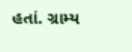હતાં. ગ્રામ્ય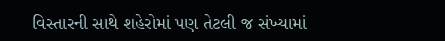વિસ્તારની સાથે શહેરોમાં પણ તેટલી જ સંખ્યામાં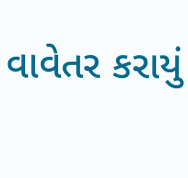વાવેતર કરાયું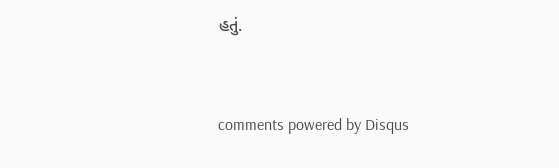હતું.


comments powered by Disqus